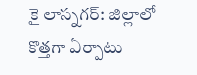కై లాస్నగర్: జిల్లాలో కొత్తగా ఏర్పాటు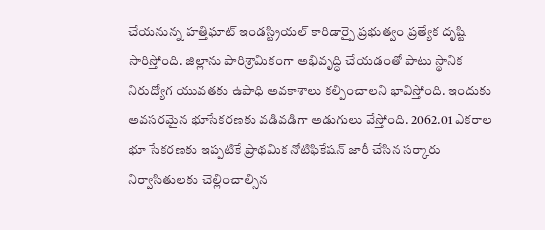చేయనున్న హత్తిఘాట్ ఇండస్ట్రియల్ కారిడార్పై ప్రభుత్వం ప్రత్యేక దృష్టి సారిస్తోంది. జిల్లాను పారిశ్రామికంగా అభివృద్ధి చేయడంతో పాటు స్థానిక నిరుద్యోగ యువతకు ఉపాధి అవకాశాలు కల్పించాలని భావిస్తోంది. ఇందుకు అవసరమైన భూసేకరణకు వడివడిగా అడుగులు వేస్తోంది. 2062.01 ఎకరాల భూ సేకరణకు ఇప్పటికే ప్రాథమిక నోటిఫికేషన్ జారీ చేసిన సర్కారు నిర్వాసితులకు చెల్లించాల్సిన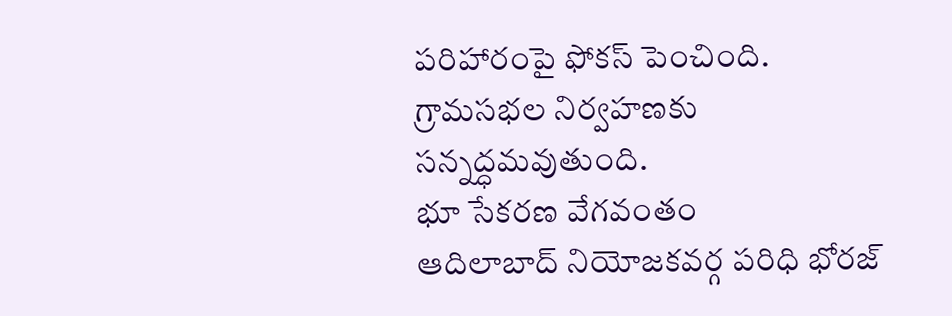పరిహారంపై ఫోకస్ పెంచింది. గ్రామసభల నిర్వహణకు సన్నద్ధమవుతుంది.
భూ సేకరణ వేగవంతం
ఆదిలాబాద్ నియోజకవర్గ పరిధి భోరజ్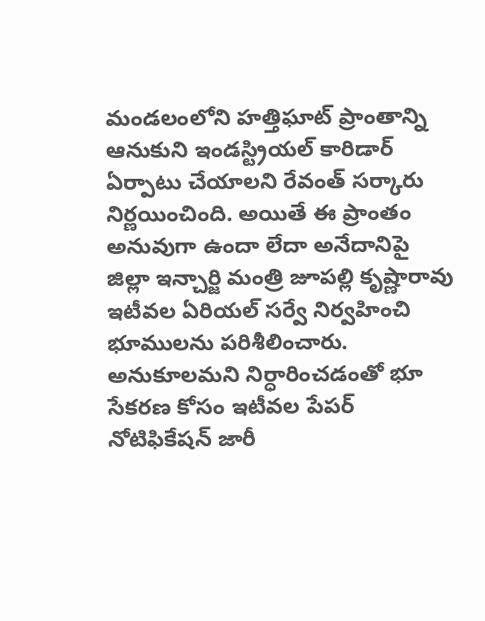మండలంలోని హత్తిఘాట్ ప్రాంతాన్ని ఆనుకుని ఇండస్ట్రియల్ కారిడార్ ఏర్పాటు చేయాలని రేవంత్ సర్కారు నిర్ణయించింది. అయితే ఈ ప్రాంతం అనువుగా ఉందా లేదా అనేదానిపై జిల్లా ఇన్చార్జి మంత్రి జూపల్లి కృష్ణారావు ఇటీవల ఏరియల్ సర్వే నిర్వహించి భూములను పరిశీలించారు. అనుకూలమని నిర్ధారించడంతో భూ సేకరణ కోసం ఇటీవల పేపర్ నోటిఫికేషన్ జారీ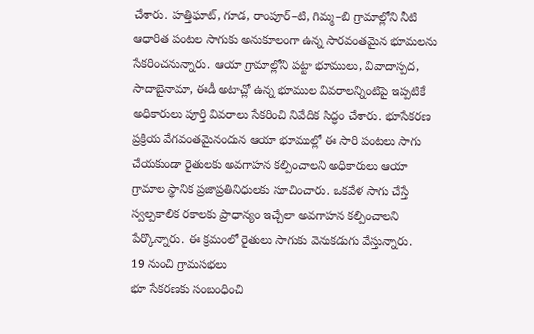చేశారు. హత్తిఘాట్, గూడ, రాంపూర్–టి, గిమ్మ–బి గ్రామాల్లోని నీటి ఆధారిత పంటల సాగుకు అనుకూలంగా ఉన్న సారవంతమైన భూమలను సేకరించనున్నారు. ఆయా గ్రామాల్లోని పట్టా భూములు, వివాదాస్పద, సాదాబైనామా, ఈడీ అటాచ్లో ఉన్న భూముల వివరాలన్నింటిపై ఇప్పటికే అధికారులు పూర్తి వివరాలు సేకరించి నివేదిక సిద్ధం చేశారు. భూసేకరణ ప్రక్రియ వేగవంతమైనందున ఆయా భూముల్లో ఈ సారి పంటలు సాగు చేయకుండా రైతులకు అవగాహన కల్పించాలని అధికారులు ఆయా గ్రామాల స్థానిక ప్రజాప్రతినిధులకు సూచించారు. ఒకవేళ సాగు చేస్తే స్వల్పకాలిక రకాలకు ప్రాధాన్యం ఇచ్చేలా అవగాహన కల్పించాలని పేర్కొన్నారు. ఈ క్రమంలో రైతులు సాగుకు వెనుకడుగు వేస్తున్నారు.
19 నుంచి గ్రామసభలు
భూ సేకరణకు సంబంధించి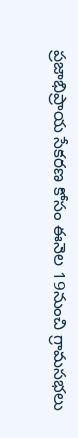ప్రజాభిప్రాయ సేకరణ కోసం ఈనెల 19నుంచి గ్రామసభలు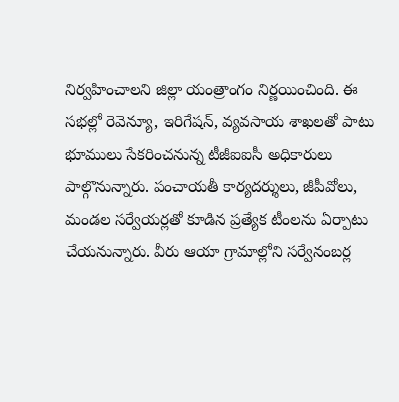నిర్వహించాలని జిల్లా యంత్రాంగం నిర్ణయించింది. ఈ సభల్లో రెవెన్యూ, ఇరిగేషన్, వ్యవసాయ శాఖలతో పాటు భూములు సేకరించనున్న టీజీఐఐసీ అధికారులు పాల్గొనున్నారు. పంచాయతీ కార్యదర్శులు, జీపీవోలు, మండల సర్వేయర్లతో కూడిన ప్రత్యేక టీంలను ఏర్పాటు చేయనున్నారు. వీరు ఆయా గ్రామాల్లోని సర్వేనంబర్ల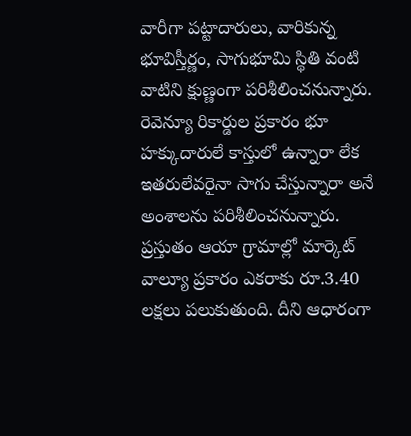వారీగా పట్టాదారులు, వారికున్న భూవిస్తీర్ణం, సాగుభూమి స్థితి వంటి వాటిని క్షుణ్ణంగా పరిశీలించనున్నారు. రెవెన్యూ రికార్డుల ప్రకారం భూ హక్కుదారులే కాస్తులో ఉన్నారా లేక ఇతరులేవరైనా సాగు చేస్తున్నారా అనే అంశాలను పరిశీలించనున్నారు. ప్రస్తుతం ఆయా గ్రామాల్లో మార్కెట్ వాల్యూ ప్రకారం ఎకరాకు రూ.3.40 లక్షలు పలుకుతుంది. దీని ఆధారంగా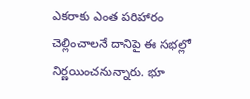ఎకరాకు ఎంత పరిహారం చెల్లించాలనే దానిపై ఈ సభల్లో నిర్ణయించనున్నారు. భూ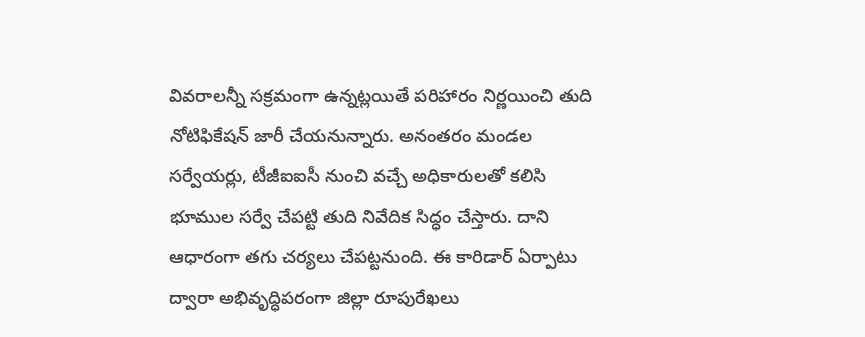వివరాలన్నీ సక్రమంగా ఉన్నట్లయితే పరిహారం నిర్ణయించి తుది నోటిఫికేషన్ జారీ చేయనున్నారు. అనంతరం మండల సర్వేయర్లు, టీజీఐఐసీ నుంచి వచ్చే అధికారులతో కలిసి భూముల సర్వే చేపట్టి తుది నివేదిక సిద్ధం చేస్తారు. దాని ఆధారంగా తగు చర్యలు చేపట్టనుంది. ఈ కారిడార్ ఏర్పాటు ద్వారా అభివృద్ధిపరంగా జిల్లా రూపురేఖలు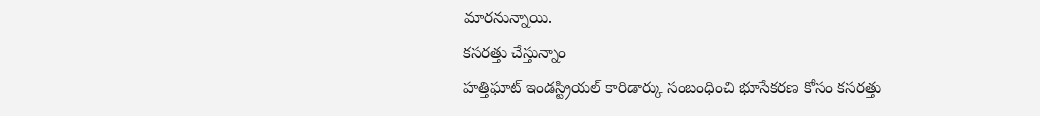మారనున్నాయి.
కసరత్తు చేస్తున్నాం
హత్తిఘాట్ ఇండస్ట్రియల్ కారిడార్కు సంబంధించి భూసేకరణ కోసం కసరత్తు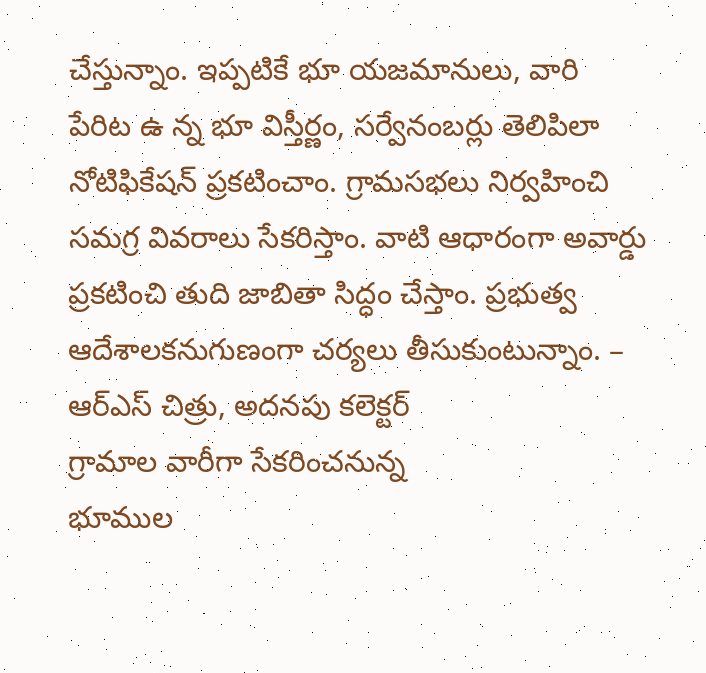చేస్తున్నాం. ఇప్పటికే భూ యజమానులు, వారి పేరిట ఉ న్న భూ విస్తీర్ణం, సర్వేనంబర్లు తెలిపిలా నోటిఫికేషన్ ప్రకటించాం. గ్రామసభలు నిర్వహించి సమగ్ర వివరాలు సేకరిస్తాం. వాటి ఆధారంగా అవార్డు ప్రకటించి తుది జాబితా సిద్ధం చేస్తాం. ప్రభుత్వ ఆదేశాలకనుగుణంగా చర్యలు తీసుకుంటున్నాం. – ఆర్ఎస్ చిత్రు, అదనపు కలెక్టర్
గ్రామాల వారీగా సేకరించనున్న
భూముల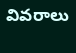వివరాలు